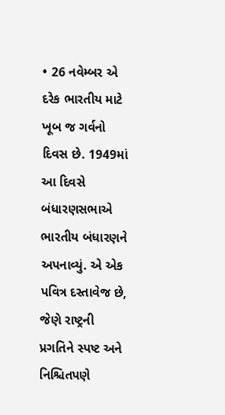• 26 નવેમ્બર એ દરેક ભારતીય માટે ખૂબ જ ગર્વનો દિવસ છે. 1949માં આ દિવસે બંધારણસભાએ ભારતીય બંધારણને અપનાવ્યું. એ એક પવિત્ર દસ્તાવેજ છે, જેણે રાષ્ટ્રની પ્રગતિને સ્પષ્ટ અને નિશ્ચિતપણે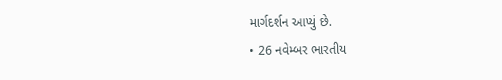માર્ગદર્શન આપ્યું છે.
• 26 નવેમ્બર ભારતીય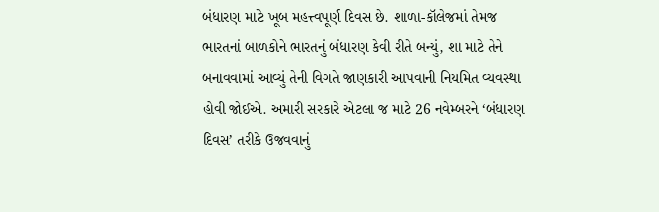બંધારણ માટે ખૂબ મહત્ત્વપૂર્ણ દિવસ છે. શાળા-કૉલેજમાં તેમજ ભારતનાં બાળકોને ભારતનું બંધારણ કેવી રીતે બન્યું, શા માટે તેને બનાવવામાં આવ્યું તેની વિગતે જાણકારી આપવાની નિયમિત વ્યવસ્થા હોવી જોઈએ. અમારી સરકારે એટલા જ માટે 26 નવેમ્બરને ‘બંધારણ દિવસ’ તરીકે ઉજવવાનું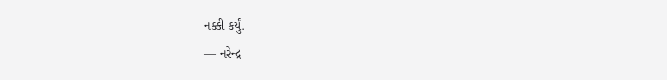નક્કી કર્યું.
— નરેન્દ્ર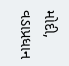મોદી, વડાપ્રધાન